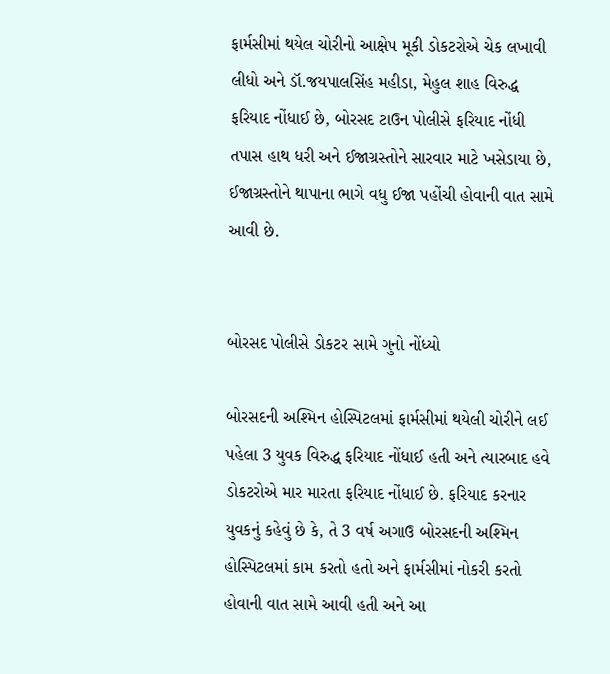ફાર્મસીમાં થયેલ ચોરીનો આક્ષેપ મૂકી ડોકટરોએ ચેક લખાવી લીધો અને ડૉ.જયપાલસિંહ મહીડા, મેહુલ શાહ વિરુદ્ધ ફરિયાદ નોંધાઈ છે, બોરસદ ટાઉન પોલીસે ફરિયાદ નોંધી તપાસ હાથ ધરી અને ઈજાગ્રસ્તોને સારવાર માટે ખસેડાયા છે, ઈજાગ્રસ્તોને થાપાના ભાગે વધુ ઈજા પહોંચી હોવાની વાત સામે આવી છે.


બોરસદ પોલીસે ડોકટર સામે ગુનો નોંધ્યો

બોરસદની અશ્મિન હોસ્પિટલમાં ફાર્મસીમાં થયેલી ચોરીને લઈ પહેલા 3 યુવક વિરુદ્ધ ફરિયાદ નોંધાઈ હતી અને ત્યારબાદ હવે ડોકટરોએ માર મારતા ફરિયાદ નોંધાઈ છે. ફરિયાદ કરનાર યુવકનું કહેવું છે કે, તે 3 વર્ષ અગાઉ બોરસદની અશ્મિન હોસ્પિટલમાં કામ કરતો હતો અને ફાર્મસીમાં નોકરી કરતો હોવાની વાત સામે આવી હતી અને આ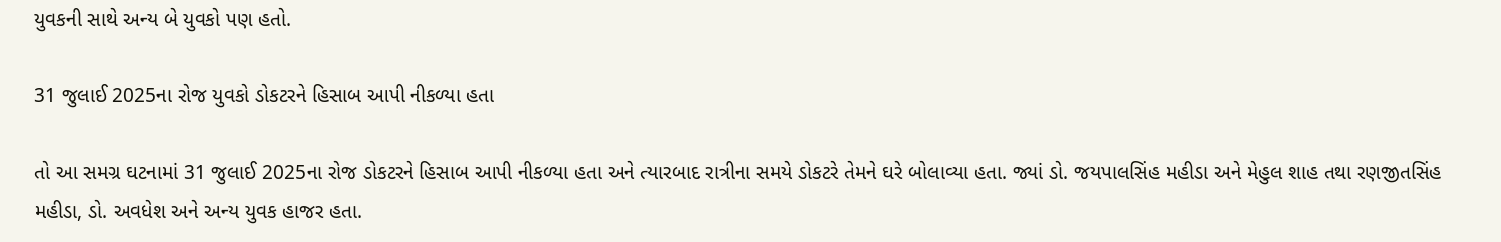યુવકની સાથે અન્ય બે યુવકો પણ હતો.

31 જુલાઈ 2025ના રોજ યુવકો ડોકટરને હિસાબ આપી નીકળ્યા હતા

તો આ સમગ્ર ઘટનામાં 31 જુલાઈ 2025ના રોજ ડોકટરને હિસાબ આપી નીકળ્યા હતા અને ત્યારબાદ રાત્રીના સમયે ડોકટરે તેમને ઘરે બોલાવ્યા હતા. જ્યાં ડો. જયપાલસિંહ મહીડા અને મેહુલ શાહ તથા રણજીતસિંહ મહીડા, ડો. અવધેશ અને અન્ય યુવક હાજર હતા.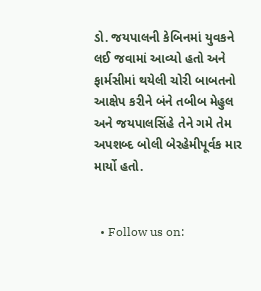ડો. જયપાલની કેબિનમાં યુવકને લઈ જવામાં આવ્યો હતો અને ફાર્મસીમાં થયેલી ચોરી બાબતનો આક્ષેપ કરીને બંને તબીબ મેહુલ અને જયપાલસિંહે તેને ગમે તેમ અપશબ્દ બોલી બેરહેમીપૂર્વક માર માર્યો હતો.


  • Follow us on: